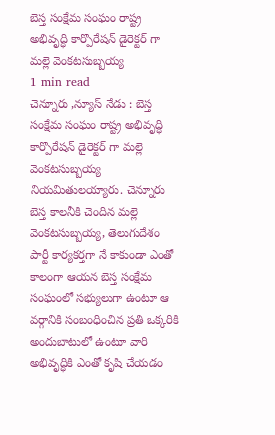బెస్త సంక్షేమ సంఘం రాష్ట్ర అభివృద్ధి కార్పొరేషన్ డైరెక్టర్ గా మల్లె వెంకటసుబ్బయ్య
1 min read
చెన్నూరు ,న్యూస్ నేడు : బెస్త సంక్షేమ సంఘం రాష్ట్ర అభివృద్ధి కార్పొరేషన్ డైరెక్టర్ గా మల్లె వెంకటసుబ్బయ్య నియమితులయ్యారు. చెన్నూరు బెస్త కాలనీకి చెందిన మల్లె వెంకటసుబ్బయ్య, తెలుగుదేశం పార్టీ కార్యకర్తగా నే కాకుండా ఎంతో కాలంగా ఆయన బెస్త సంక్షేమ సంఘంలో సభ్యులుగా ఉంటూ ఆ వర్గానికి సంబంధించిన ప్రతి ఒక్కరికి అందుబాటులో ఉంటూ వారి అభివృద్ధికి ఎంతో కృషి చేయడం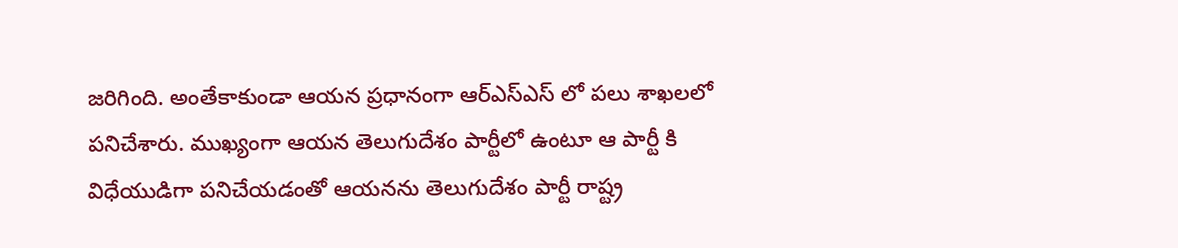జరిగింది. అంతేకాకుండా ఆయన ప్రధానంగా ఆర్ఎస్ఎస్ లో పలు శాఖలలో పనిచేశారు. ముఖ్యంగా ఆయన తెలుగుదేశం పార్టీలో ఉంటూ ఆ పార్టీ కి విధేయుడిగా పనిచేయడంతో ఆయనను తెలుగుదేశం పార్టీ రాష్ట్ర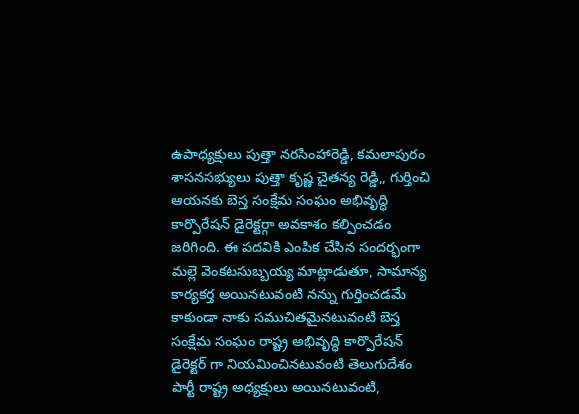ఉపాధ్యక్షులు పుత్తా నరసింహారెడ్డి, కమలాపురం శాసనసభ్యులు పుత్తా కృష్ణ చైతన్య రెడ్డి,, గుర్తించి ఆయనకు బెస్త సంక్షేమ సంఘం అభివృద్ధి కార్పొరేషన్ డైరెక్టర్గా అవకాశం కల్పించడం జరిగింది. ఈ పదవికి ఎంపిక చేసిన సందర్భంగా మల్లె వెంకటసుబ్బయ్య మాట్లాడుతూ, సామాన్య కార్యకర్త అయినటువంటి నన్ను గుర్తించడమే కాకుండా నాకు సముచితమైనటువంటి బెస్త సంక్షేమ సంఘం రాష్ట్ర అభివృద్ధి కార్పొరేషన్ డైరెక్టర్ గా నియమించినటువంటి తెలుగుదేశం పార్టీ రాష్ట్ర అధ్యక్షులు అయినటువంటి,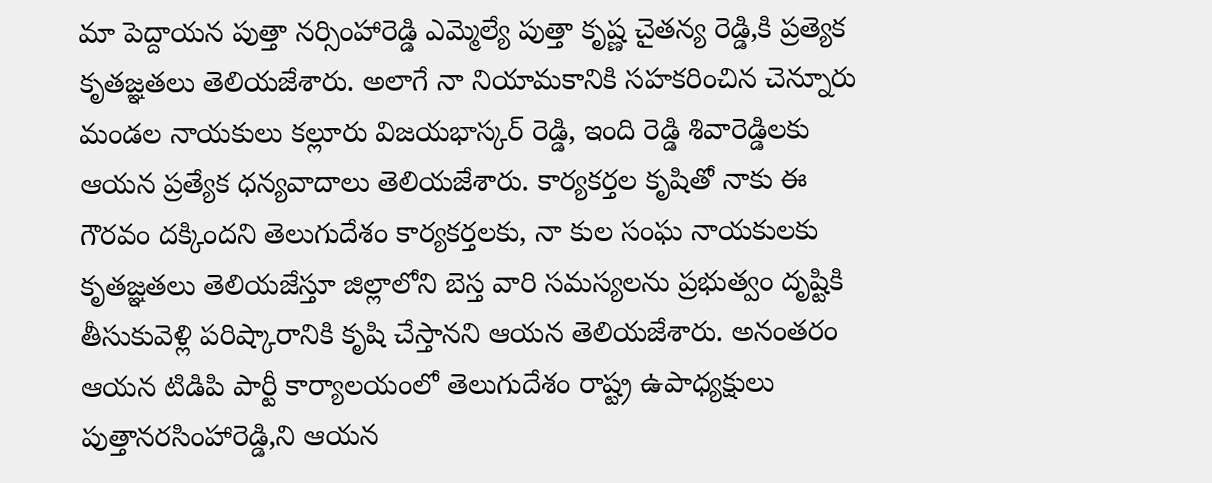మా పెద్దాయన పుత్తా నర్సింహారెడ్డి ఎమ్మెల్యే పుత్తా కృష్ణ చైతన్య రెడ్డి,కి ప్రత్యెక కృతజ్ఞతలు తెలియజేశారు. అలాగే నా నియామకానికి సహకరించిన చెన్నూరు మండల నాయకులు కల్లూరు విజయభాస్కర్ రెడ్డి, ఇంది రెడ్డి శివారెడ్డిలకు ఆయన ప్రత్యేక ధన్యవాదాలు తెలియజేశారు. కార్యకర్తల కృషితో నాకు ఈ గౌరవం దక్కిందని తెలుగుదేశం కార్యకర్తలకు, నా కుల సంఘ నాయకులకు కృతజ్ఞతలు తెలియజేస్తూ జిల్లాలోని బెస్త వారి సమస్యలను ప్రభుత్వం దృష్టికి తీసుకువెళ్లి పరిష్కారానికి కృషి చేస్తానని ఆయన తెలియజేశారు. అనంతరం ఆయన టిడిపి పార్టీ కార్యాలయంలో తెలుగుదేశం రాష్ట్ర ఉపాధ్యక్షులు పుత్తానరసింహారెడ్డి,ని ఆయన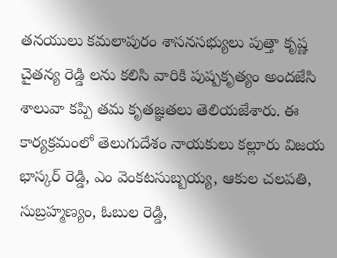తనయులు కమలాపురం శాసనసభ్యులు పుత్తా కృష్ణ చైతన్య రెడ్డి లను కలిసి వారికి పుష్పకృత్యం అందజేసి శాలువా కప్పి తమ కృతజ్ఞతలు తెలియజేశారు. ఈ కార్యక్రమంలో తెలుగుదేశం నాయకులు కల్లూరు విజయ భాస్కర్ రెడ్డి, ఎం వెంకటసుబ్బయ్య, ఆకుల చలపతి, సుబ్రహ్మణ్యం, ఓబుల రెడ్డి,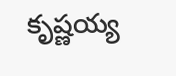కృష్ణయ్య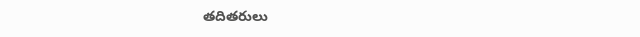తదితరులు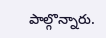పాల్గొన్నారు.